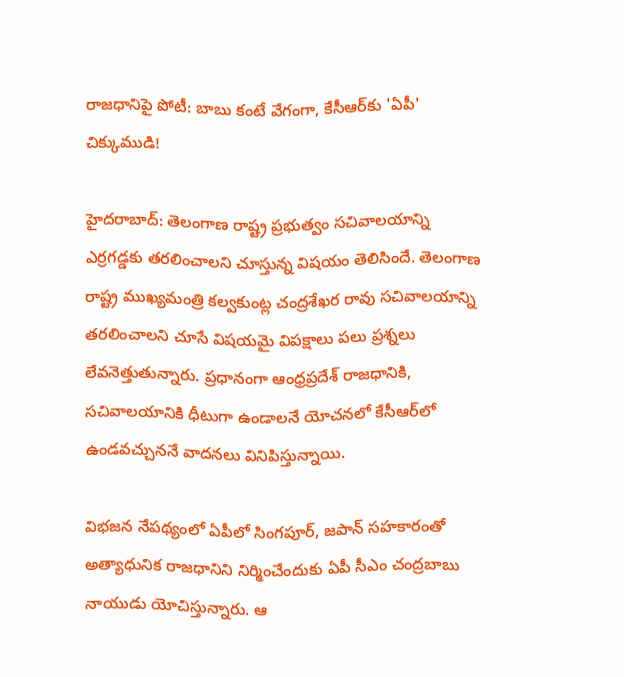రాజధానిపై పోటీ: బాబు కంటే వేగంగా, కేసీఆర్‌కు 'ఏపీ' చిక్కుముడి!

హైదరాబాద్: తెలంగాణ రాష్ట్ర ప్రభుత్వం సచివాలయాన్ని ఎర్రగడ్డకు తరలించాలని చూస్తున్న విషయం తెలిసిందే. తెలంగాణ రాష్ట్ర ముఖ్యమంత్రి కల్వకుంట్ల చంద్రశేఖర రావు సచివాలయాన్ని తరలించాలని చూసే విషయమై విపక్షాలు పలు ప్రశ్నలు లేవనెత్తుతున్నారు. ప్రధానంగా ఆంధ్రప్రదేశ్ రాజధానికి, సచివాలయానికి ధీటుగా ఉండాలనే యోచనలో కేసీఆర్‌లో ఉండవచ్చుననే వాదనలు వినిపిస్తున్నాయి.

విభజన నేపథ్యంలో ఏపీలో సింగపూర్, జపాన్ సహకారంతో అత్యాధునిక రాజధానిని నిర్మించేందుకు ఏపీ సీఎం చంద్రబాబు నాయుడు యోచిస్తున్నారు. ఆ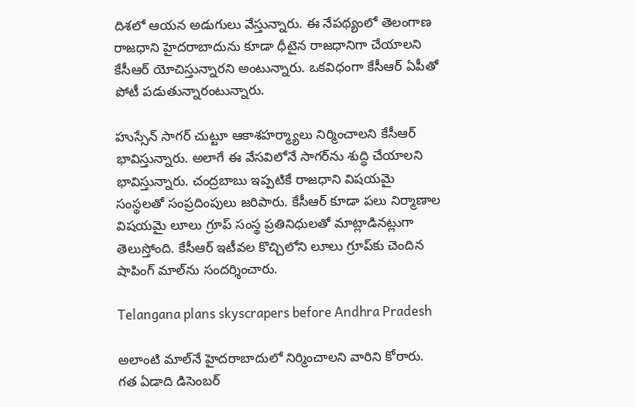దిశలో ఆయన అడుగులు వేస్తున్నారు. ఈ నేపథ్యంలో తెలంగాణ రాజధాని హైదరాబాదును కూడా ధీటైన రాజధానిగా చేయాలని కేసీఆర్ యోచిస్తున్నారని అంటున్నారు. ఒకవిధంగా కేసీఆర్ ఏపీతో పోటీ పడుతున్నారంటున్నారు.

హుస్సేన్ సాగర్ చుట్టూ ఆకాశహర్మ్యాలు నిర్మించాలని కేసీఆర్ భావిస్తున్నారు. అలాగే ఈ వేసవిలోనే సాగర్‌ను శుద్ధి చేయాలని భావిస్తున్నారు. చంద్రబాబు ఇప్పటికే రాజధాని విషయమై సంస్థలతో సంప్రదింపులు జరిపారు. కేసీఆర్ కూడా పలు నిర్మాణాల విషయమై లూలు గ్రూప్ సంస్థ ప్రతినిధులతో మాట్లాడినట్లుగా తెలుస్తోంది. కేసీఆర్ ఇటీవల కొచ్చిలోని లూలు గ్రూప్‌కు చెందిన షాపింగ్ మాల్‌ను సందర్శించారు.

Telangana plans skyscrapers before Andhra Pradesh

అలాంటి మాల్‌నే హైదరాబాదులో నిర్మించాలని వారిని కోరారు. గత ఏడాది డిసెంబర్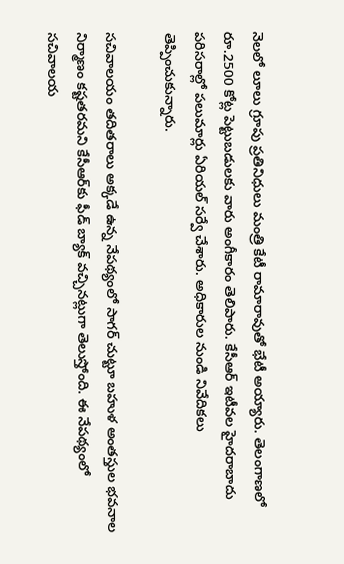నెలలో లూలు గ్రూపు ప్రతినిధులు మంత్రి కేటీ రామారావుతో భేటీ అయ్యారు. తెలంగాణలో రూ.2500 కోట్ల పెట్టుబడులకు వారు అంగీకారం తెలిపారు. కేసీఆర్ ఇటీవల హైదరాబాదు పరిసరాల్లో పలుమార్లు ఏరియల్ సర్వే చేశారు. అధికారుల నుండి నివేదికలు తెప్పించుకున్నారు.

సచివాలయం తదితరాలు అక్కడే ఉన్న నేపథ్యంలో సాగర్ చుట్టూ బహుళ అంతస్తుల భవనాల నిర్మాణం కష్టతరమని కేసీఆర్‌కు ఫీడ్ బ్యాక్ వచ్చినట్లుగా తెలుస్తోంది. ఈ నేపథ్యంలో సచివాలయ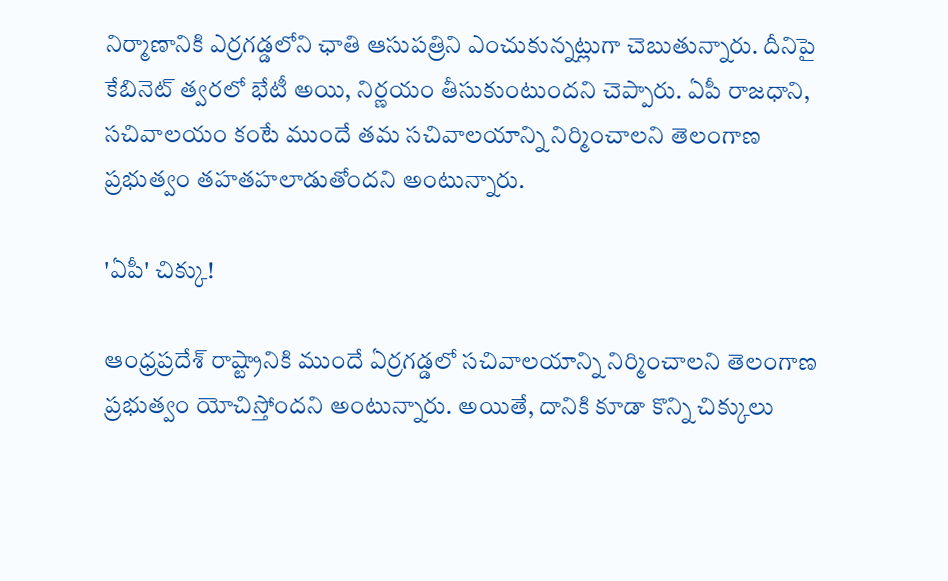నిర్మాణానికి ఎర్రగడ్డలోని ఛాతి ఆసుపత్రిని ఎంచుకున్నట్లుగా చెబుతున్నారు. దీనిపై కేబినెట్ త్వరలో భేటీ అయి, నిర్ణయం తీసుకుంటుందని చెప్పారు. ఏపీ రాజధాని, సచివాలయం కంటే ముందే తమ సచివాలయాన్ని నిర్మించాలని తెలంగాణ ప్రభుత్వం తహతహలాడుతోందని అంటున్నారు.

'ఏపీ' చిక్కు!

ఆంధ్రప్రదేశ్ రాష్ట్రానికి ముందే ఏర్రగడ్డలో సచివాలయాన్ని నిర్మించాలని తెలంగాణ ప్రభుత్వం యోచిస్తోందని అంటున్నారు. అయితే, దానికి కూడా కొన్ని చిక్కులు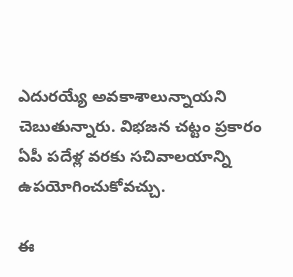ఎదురయ్యే అవకాశాలున్నాయని చెబుతున్నారు. విభజన చట్టం ప్రకారం ఏపీ పదేళ్ల వరకు సచివాలయాన్ని ఉపయోగించుకోవచ్చు.

ఈ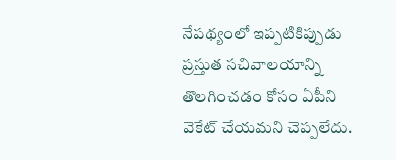నేపథ్యంలో ఇప్పటికిప్పుడు ప్రస్తుత సచివాలయాన్ని తొలగించడం కోసం ఏపీని వెకేట్ చేయమని చెప్పలేదు.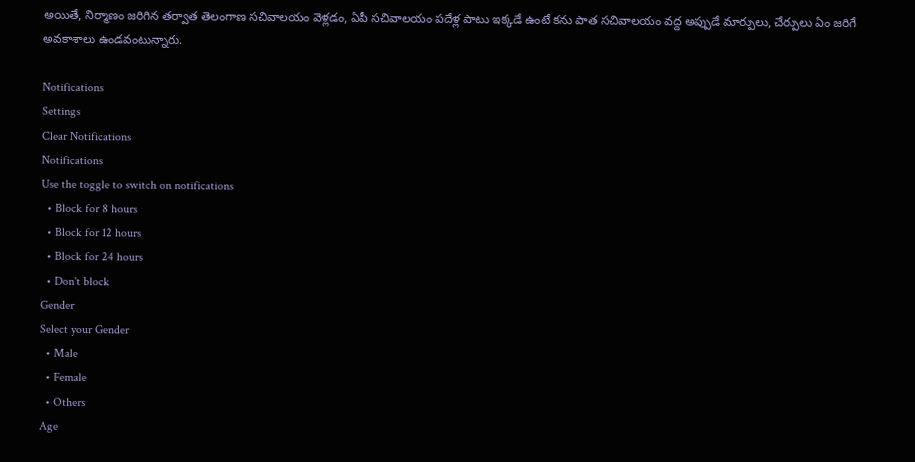అయితే, నిర్మాణం జరిగిన తర్వాత తెలంగాణ సచివాలయం వెళ్లడం, ఏపీ సచివాలయం పదేళ్ల పాటు ఇక్కడే ఉంటే కను పాత సచివాలయం వద్ద అప్పుడే మార్పులు, చేర్పులు ఏం జరిగే అవకాశాలు ఉండవంటున్నారు.

Notifications
Settings
Clear Notifications
Notifications
Use the toggle to switch on notifications
  • Block for 8 hours
  • Block for 12 hours
  • Block for 24 hours
  • Don't block
Gender
Select your Gender
  • Male
  • Female
  • Others
Age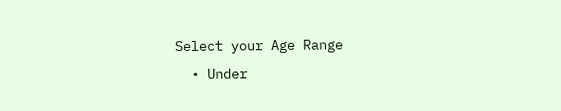Select your Age Range
  • Under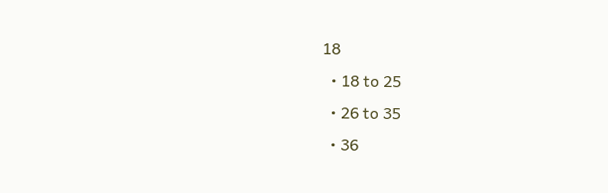18
  • 18 to 25
  • 26 to 35
  • 36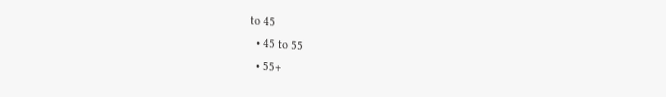to 45
  • 45 to 55
  • 55+